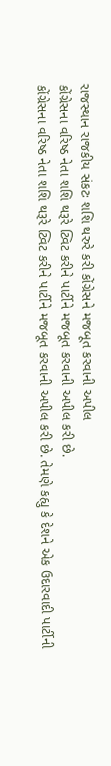રાજસ્થાન રાજકીય સંકટઃ શશિ થરુરે કરી કોંગ્રેસને મજબૂત કરવાની અપીલ
કોંગ્રેસના વરિષ્ઠ નેતા શશિ થરૂરે ટ્વિટ કરીને પાર્ટીને મજબૂત કરવાની અપીલ કરી છે.
કોંગ્રેસના વરિષ્ઠ નેતા શશિ થરૂરે ટ્વિટ કરીને પાર્ટીને મજબૂત કરવાની અપીલ કરી છે. તેમણે કહ્યુ કે દેશને એક ઉદારવાદી પાર્ટીની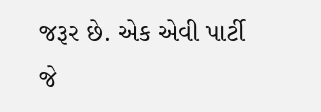જરૂર છે. એક એવી પાર્ટી જે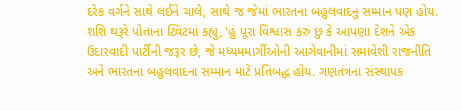દરેક વર્ગને સાથે લઈને ચાલે, સાથે જ જેમાં ભારતના બહુલવાદનુ સમ્માન પણ હોય. શશિ થરૂરે પોતાના ટ્વિટમાં કહ્યુ, 'હું પૂરા વિશ્વાસ કરુ છુ કે આપણા દેશને એક ઉદારવાદી પાર્ટીની જરૂર છે, જે મધ્યમમાર્ગીઓની આગેવાનીમાં સમાવેશી રાજનીતિ અને ભારતના બહુલવાદના સમ્માન માટે પ્રતિબદ્ધ હોય. ગણતંત્રના સંસ્થાપક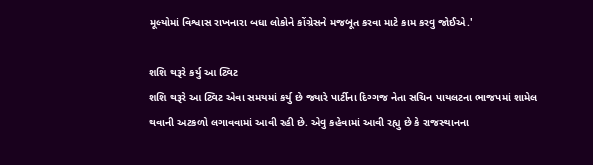મૂલ્યોમાં વિશ્વાસ રાખનારા બધા લોકોને કોંગ્રેસને મજબૂત કરવા માટે કામ કરવુ જોઈએ.'

શશિ થરૂરે કર્યુ આ ટ્વિટ
શશિ થરૂરે આ ટ્વિટ એવા સમયમાં કર્યુ છે જ્યારે પાર્ટીના દિગ્ગજ નેતા સચિન પાયલટના ભાજપમાં શામેલ થવાની અટકળો લગાવવામાં આવી રહી છે. એવુ કહેવામાં આવી રહ્યુ છે કે રાજસ્થાનના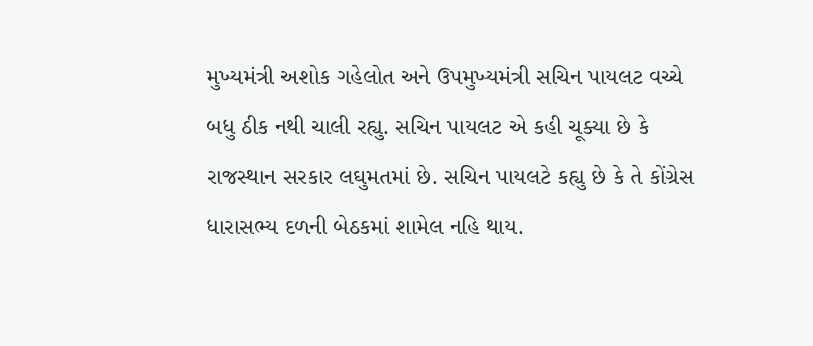મુખ્યમંત્રી અશોક ગહેલોત અને ઉપમુખ્યમંત્રી સચિન પાયલટ વચ્ચે બધુ ઠીક નથી ચાલી રહ્યુ. સચિન પાયલટ એ કહી ચૂક્યા છે કે રાજસ્થાન સરકાર લઘુમતમાં છે. સચિન પાયલટે કહ્યુ છે કે તે કોંગ્રેસ ધારાસભ્ય દળની બેઠકમાં શામેલ નહિ થાય.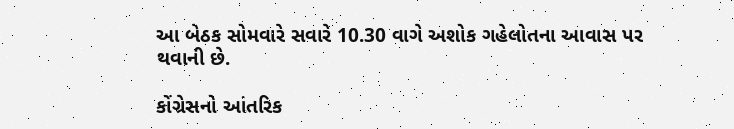આ બેઠક સોમવારે સવારે 10.30 વાગે અશોક ગહેલોતના આવાસ પર થવાની છે.

કોંગ્રેસનો આંતરિક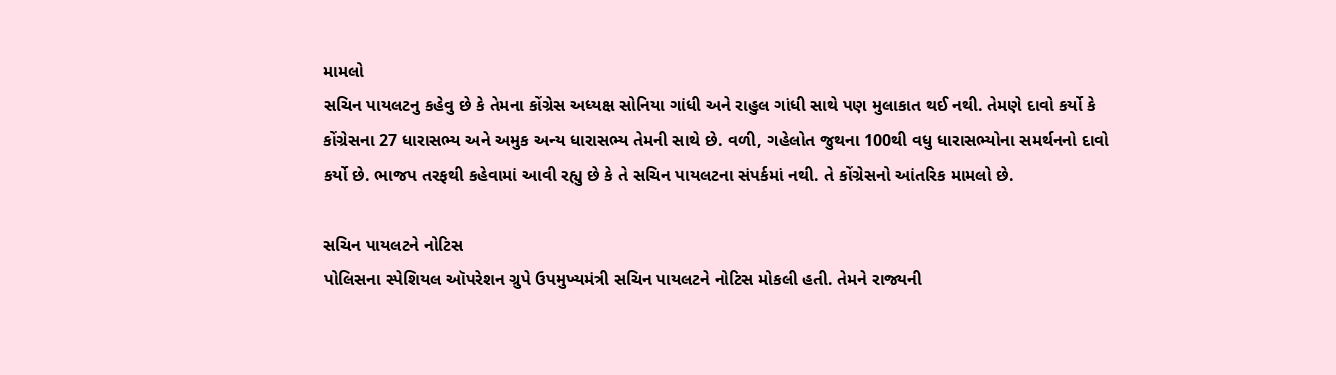મામલો
સચિન પાયલટનુ કહેવુ છે કે તેમના કોંગ્રેસ અધ્યક્ષ સોનિયા ગાંધી અને રાહુલ ગાંધી સાથે પણ મુલાકાત થઈ નથી. તેમણે દાવો કર્યો કે કોંગ્રેસના 27 ધારાસભ્ય અને અમુક અન્ય ધારાસભ્ય તેમની સાથે છે. વળી, ગહેલોત જુથના 100થી વધુ ધારાસભ્યોના સમર્થનનો દાવો કર્યો છે. ભાજપ તરફથી કહેવામાં આવી રહ્યુ છે કે તે સચિન પાયલટના સંપર્કમાં નથી. તે કોંગ્રેસનો આંતરિક મામલો છે.

સચિન પાયલટને નોટિસ
પોલિસના સ્પેશિયલ ઑપરેશન ગ્રુપે ઉપમુખ્યમંત્રી સચિન પાયલટને નોટિસ મોકલી હતી. તેમને રાજ્યની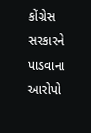કોંગ્રેસ સરકારને પાડવાના આરોપો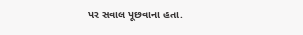પર સવાલ પૂછવાના હતા.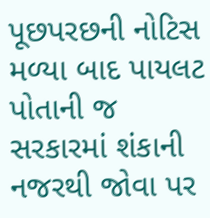પૂછપરછની નોટિસ મળ્યા બાદ પાયલટ પોતાની જ સરકારમાં શંકાની નજરથી જોવા પર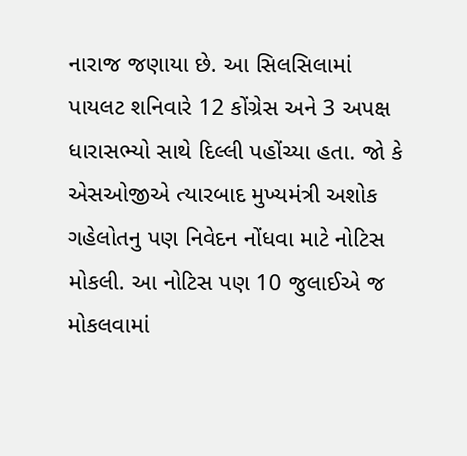નારાજ જણાયા છે. આ સિલસિલામાં પાયલટ શનિવારે 12 કોંગ્રેસ અને 3 અપક્ષ ધારાસભ્યો સાથે દિલ્લી પહોંચ્યા હતા. જો કે એસઓજીએ ત્યારબાદ મુખ્યમંત્રી અશોક ગહેલોતનુ પણ નિવેદન નોંધવા માટે નોટિસ મોકલી. આ નોટિસ પણ 10 જુલાઈએ જ મોકલવામાં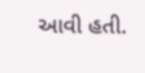આવી હતી.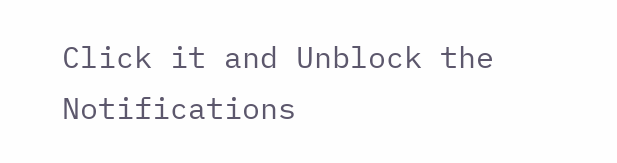Click it and Unblock the Notifications